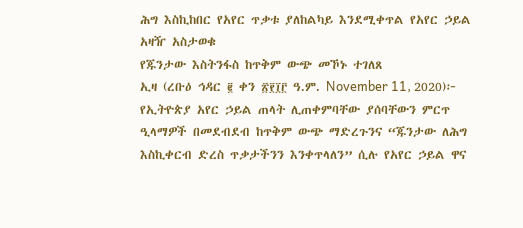ሕግ እስኪከበር የአየር ጥቃቱ ያለከልካይ እንደሚቀጥል የአየር ኃይል አዛዥ አስታወቁ
የጁንታው እስትንፋስ ከጥቅም ውጭ መኾኑ ተገለጸ
ኢዛ (ረቡዕ ኅዳር ፪ ቀን ፳፻፲፫ ዓ.ም. November 11, 2020)፦ የኢትዮጵያ አየር ኃይል ጠላት ሊጠቀምባቸው ያሰባቸውን ምርጥ ዒላማዎች በመደብደብ ከጥቅም ውጭ ማድረጉንና “ጁንታው ለሕግ እስኪቀርብ ድረስ ጥቃታችንን እንቀጥላለን” ሲሉ የአየር ኃይል ዋና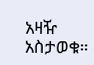አዛዥ አስታወቁ።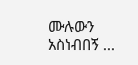ሙሉውን አስነብበኝ ...